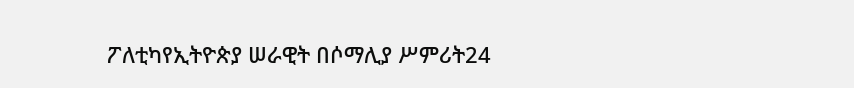ፖለቲካየኢትዮጵያ ሠራዊት በሶማሊያ ሥምሪት24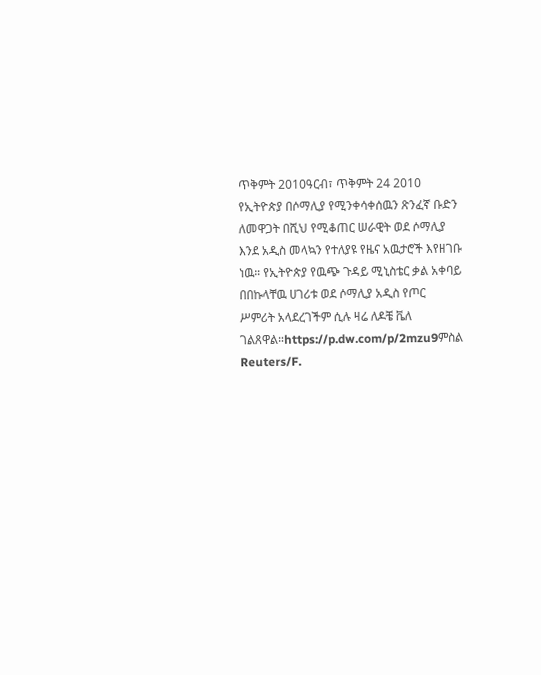ጥቅምት 2010ዓርብ፣ ጥቅምት 24 2010 የኢትዮጵያ በሶማሊያ የሚንቀሳቀሰዉን ጽንፈኛ ቡድን ለመዋጋት በሺህ የሚቆጠር ሠራዊት ወደ ሶማሊያ እንደ አዲስ መላኳን የተለያዩ የዜና አዉታሮች እየዘገቡ ነዉ። የኢትዮጵያ የዉጭ ጉዳይ ሚኒስቴር ቃል አቀባይ በበኩላቸዉ ሀገሪቱ ወደ ሶማሊያ አዲስ የጦር ሥምሪት አላደረገችም ሲሉ ዛሬ ለዶቼ ቬለ ገልጸዋል።https://p.dw.com/p/2mzu9ምስል Reuters/F.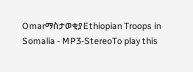OmarማስታወቂያEthiopian Troops in Somalia - MP3-StereoTo play this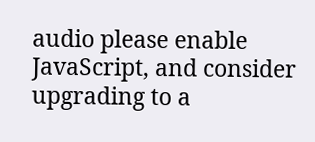audio please enable JavaScript, and consider upgrading to a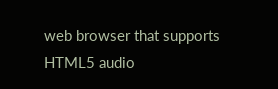web browser that supports HTML5 audio